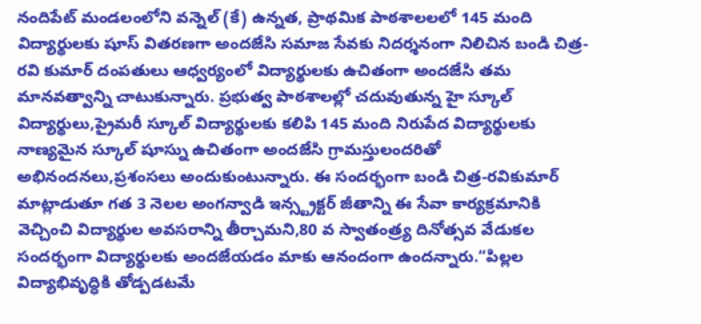నందిపేట్ మండలంలోని వన్నెల్ (కే) ఉన్నత, ప్రాథమిక పాఠశాలలలో 145 మంది విద్యార్థులకు షూస్ వితరణగా అందజేసి సమాజ సేవకు నిదర్శనంగా నిలిచిన బండి చిత్ర-రవి కుమార్ దంపతులు ఆధ్వర్యంలో విద్యార్థులకు ఉచితంగా అందజేసి తమ మానవత్వాన్ని చాటుకున్నారు. ప్రభుత్వ పాఠశాలల్లో చదువుతున్న హై స్కూల్ విద్యార్థులు,ప్రైమరీ స్కూల్ విద్యార్థులకు కలిపి 145 మంది నిరుపేద విద్యార్థులకు నాణ్యమైన స్కూల్ షూస్ను ఉచితంగా అందజేసి గ్రామస్తులందరితో అభినందనలు,ప్రశంసలు అందుకుంటున్నారు. ఈ సందర్భంగా బండి చిత్ర-రవికుమార్ మాట్లాడుతూ గత 3 నెలల అంగన్వాడి ఇన్స్ట్రక్టర్ జీతాన్ని ఈ సేవా కార్యక్రమానికి వెచ్చించి విద్యార్థుల అవసరాన్ని తీర్చామని,80 వ స్వాతంత్ర్య దినోత్సవ వేడుకల సందర్భంగా విద్యార్థులకు అందజేయడం మాకు ఆనందంగా ఉందన్నారు.“పిల్లల విద్యాభివృద్ధికి తోడ్పడటమే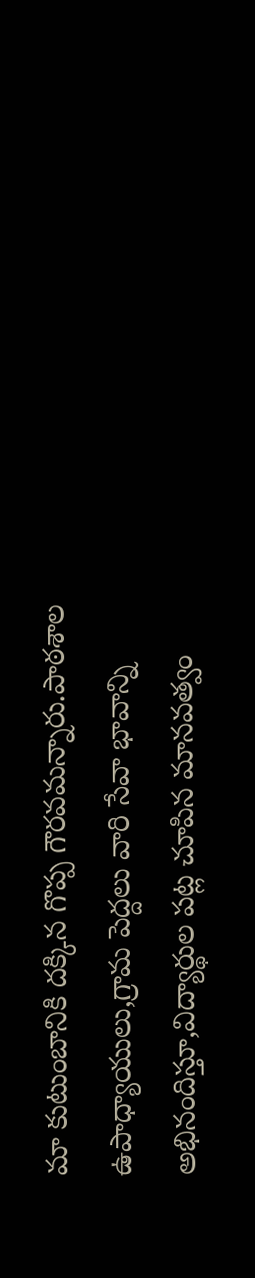మా కుటుంబానికి దక్కిన గొప్ప గౌరవమన్నారు.పాఠశాల ఉపాధ్యాయులు,గ్రామ పెద్దలు వారి సేవా భావాన్ని అభినందిస్తూ,విద్యార్థుల పట్ల చూపిన మానవత్వం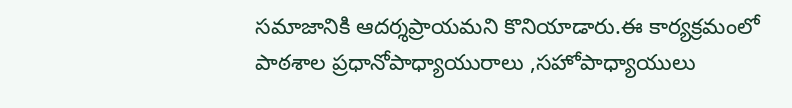సమాజానికి ఆదర్శప్రాయమని కొనియాడారు.ఈ కార్యక్రమంలో పాఠశాల ప్రధానోపాధ్యాయురాలు ,సహోపాధ్యాయులు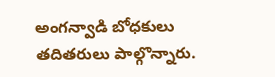అంగన్వాడి బోధకులు తదితరులు పాల్గొన్నారు.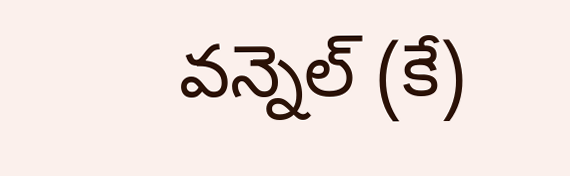వన్నెల్ (కే)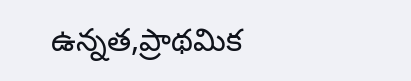ఉన్నత,ప్రాథమిక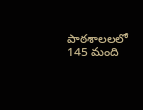పాఠశాలలలో 145 మంది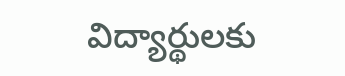విద్యార్థులకు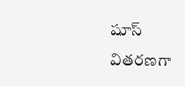షూస్ వితరణగా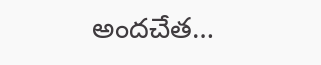అందచేత…